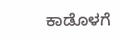ಕಾಡೊಳಗೆ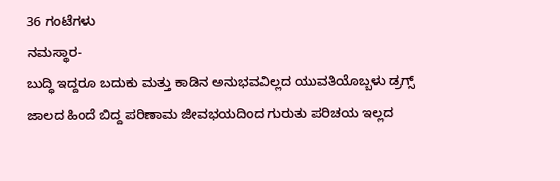36 ಗಂಟೆಗಳು
ನಮಸ್ಥಾರ-
ಬುದ್ಧಿ ಇದ್ದರೂ ಬದುಕು ಮತ್ತು ಕಾಡಿನ ಅನುಭವವಿಲ್ಲದ ಯುವತಿಯೊಬ್ಬಳು ಡ್ರಗ್ಸ್ ಜಾಲದ ಹಿಂದೆ ಬಿದ್ದ ಪರಿಣಾಮ ಜೀವಭಯದಿಂದ ಗುರುತು ಪರಿಚಯ ಇಲ್ಲದ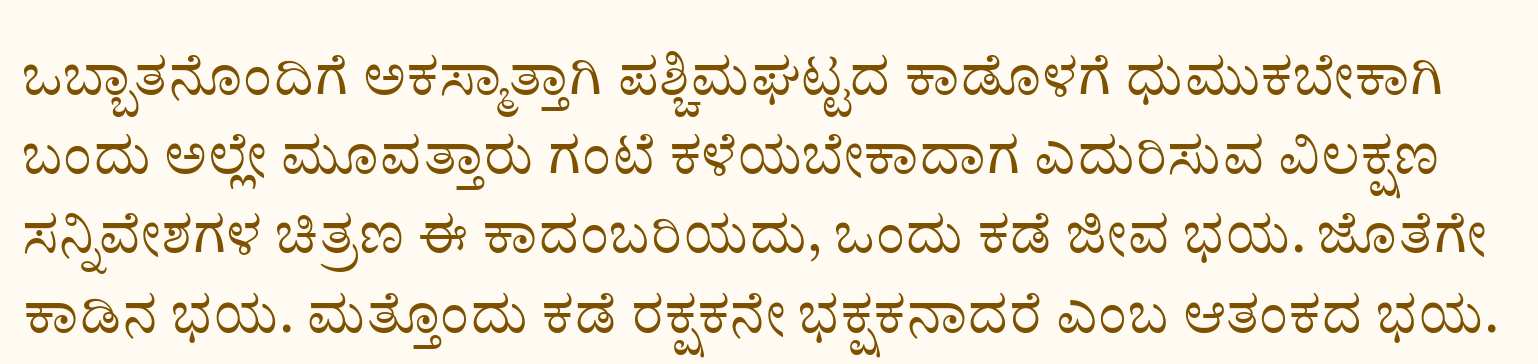ಒಬ್ಬಾತನೊಂದಿಗೆ ಅಕಸ್ಮಾತ್ತಾಗಿ ಪಶ್ಚಿಮಘಟ್ಟದ ಕಾಡೊಳಗೆ ಧುಮುಕಬೇಕಾಗಿ ಬಂದು ಅಲ್ಲೇ ಮೂವತ್ತಾರು ಗಂಟೆ ಕಳೆಯಬೇಕಾದಾಗ ಎದುರಿಸುವ ವಿಲಕ್ಷಣ ಸನ್ನಿವೇಶಗಳ ಚಿತ್ರಣ ಈ ಕಾದಂಬರಿಯದು, ಒಂದು ಕಡೆ ಜೀವ ಭಯ. ಜೊತೆಗೇ ಕಾಡಿನ ಭಯ. ಮತ್ತೊಂದು ಕಡೆ ರಕ್ಷಕನೇ ಭಕ್ಷಕನಾದರೆ ಎಂಬ ಆತಂಕದ ಭಯ.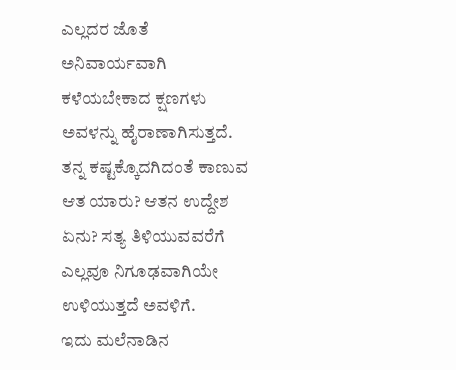ಎಲ್ಲದರ ಜೊತೆ ಅನಿವಾರ್ಯವಾಗಿ ಕಳೆಯಬೇಕಾದ ಕ್ಷಣಗಳು ಅವಳನ್ನು ಹೈರಾಣಾಗಿಸುತ್ತದೆ. ತನ್ನ ಕಷ್ಟಕ್ಕೊದಗಿದಂತೆ ಕಾಣುವ ಆತ ಯಾರು? ಆತನ ಉದ್ದೇಶ ಏನು? ಸತ್ಯ ತಿಳಿಯುವವರೆಗೆ ಎಲ್ಲವೂ ನಿಗೂಢವಾಗಿಯೇ ಉಳಿಯುತ್ತದೆ ಅವಳಿಗೆ.
ಇದು ಮಲೆನಾಡಿನ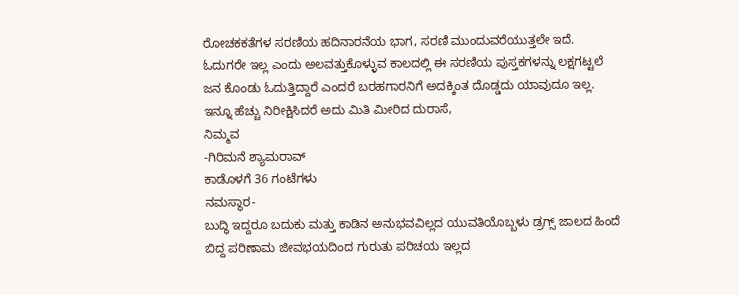ರೋಚಕಕತೆಗಳ ಸರಣಿಯ ಹದಿನಾರನೆಯ ಭಾಗ, ಸರಣಿ ಮುಂದುವರೆಯುತ್ತಲೇ ಇದೆ. ಓದುಗರೇ ಇಲ್ಲ ಎಂದು ಅಲವತ್ತುಕೊಳ್ಳುವ ಕಾಲದಲ್ಲಿ ಈ ಸರಣಿಯ ಪುಸ್ತಕಗಳನ್ನು ಲಕ್ಷಗಟ್ಟಲೆ ಜನ ಕೊಂಡು ಓದುತ್ತಿದ್ದಾರೆ ಎಂದರೆ ಬರಹಗಾರನಿಗೆ ಅದಕ್ಕಿಂತ ದೊಡ್ಡದು ಯಾವುದೂ ಇಲ್ಲ. ಇನ್ನೂ ಹೆಚ್ಚು ನಿರೀಕ್ಷಿಸಿದರೆ ಅದು ಮಿತಿ ಮೀರಿದ ದುರಾಸೆ,
ನಿಮ್ಮವ
-ಗಿರಿಮನೆ ಶ್ಯಾಮರಾವ್
ಕಾಡೊಳಗೆ 36 ಗಂಟೆಗಳು
ನಮಸ್ಥಾರ-
ಬುದ್ಧಿ ಇದ್ದರೂ ಬದುಕು ಮತ್ತು ಕಾಡಿನ ಅನುಭವವಿಲ್ಲದ ಯುವತಿಯೊಬ್ಬಳು ಡ್ರಗ್ಸ್ ಜಾಲದ ಹಿಂದೆ ಬಿದ್ದ ಪರಿಣಾಮ ಜೀವಭಯದಿಂದ ಗುರುತು ಪರಿಚಯ ಇಲ್ಲದ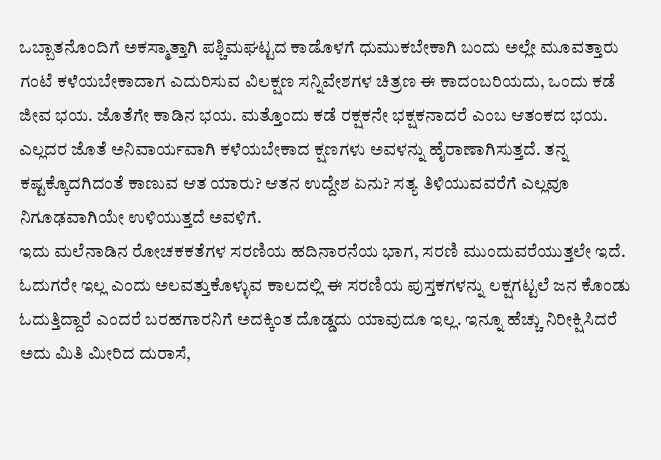ಒಬ್ಬಾತನೊಂದಿಗೆ ಅಕಸ್ಮಾತ್ತಾಗಿ ಪಶ್ಚಿಮಘಟ್ಟದ ಕಾಡೊಳಗೆ ಧುಮುಕಬೇಕಾಗಿ ಬಂದು ಅಲ್ಲೇ ಮೂವತ್ತಾರು ಗಂಟೆ ಕಳೆಯಬೇಕಾದಾಗ ಎದುರಿಸುವ ವಿಲಕ್ಷಣ ಸನ್ನಿವೇಶಗಳ ಚಿತ್ರಣ ಈ ಕಾದಂಬರಿಯದು, ಒಂದು ಕಡೆ ಜೀವ ಭಯ. ಜೊತೆಗೇ ಕಾಡಿನ ಭಯ. ಮತ್ತೊಂದು ಕಡೆ ರಕ್ಷಕನೇ ಭಕ್ಷಕನಾದರೆ ಎಂಬ ಆತಂಕದ ಭಯ. ಎಲ್ಲದರ ಜೊತೆ ಅನಿವಾರ್ಯವಾಗಿ ಕಳೆಯಬೇಕಾದ ಕ್ಷಣಗಳು ಅವಳನ್ನು ಹೈರಾಣಾಗಿಸುತ್ತದೆ. ತನ್ನ ಕಷ್ಟಕ್ಕೊದಗಿದಂತೆ ಕಾಣುವ ಆತ ಯಾರು? ಆತನ ಉದ್ದೇಶ ಏನು? ಸತ್ಯ ತಿಳಿಯುವವರೆಗೆ ಎಲ್ಲವೂ ನಿಗೂಢವಾಗಿಯೇ ಉಳಿಯುತ್ತದೆ ಅವಳಿಗೆ.
ಇದು ಮಲೆನಾಡಿನ ರೋಚಕಕತೆಗಳ ಸರಣಿಯ ಹದಿನಾರನೆಯ ಭಾಗ, ಸರಣಿ ಮುಂದುವರೆಯುತ್ತಲೇ ಇದೆ. ಓದುಗರೇ ಇಲ್ಲ ಎಂದು ಅಲವತ್ತುಕೊಳ್ಳುವ ಕಾಲದಲ್ಲಿ ಈ ಸರಣಿಯ ಪುಸ್ತಕಗಳನ್ನು ಲಕ್ಷಗಟ್ಟಲೆ ಜನ ಕೊಂಡು ಓದುತ್ತಿದ್ದಾರೆ ಎಂದರೆ ಬರಹಗಾರನಿಗೆ ಅದಕ್ಕಿಂತ ದೊಡ್ಡದು ಯಾವುದೂ ಇಲ್ಲ. ಇನ್ನೂ ಹೆಚ್ಚು ನಿರೀಕ್ಷಿಸಿದರೆ ಅದು ಮಿತಿ ಮೀರಿದ ದುರಾಸೆ,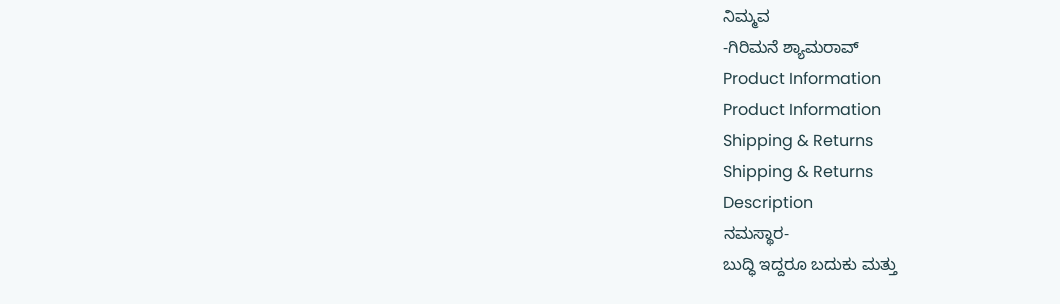ನಿಮ್ಮವ
-ಗಿರಿಮನೆ ಶ್ಯಾಮರಾವ್
Product Information
Product Information
Shipping & Returns
Shipping & Returns
Description
ನಮಸ್ಥಾರ-
ಬುದ್ಧಿ ಇದ್ದರೂ ಬದುಕು ಮತ್ತು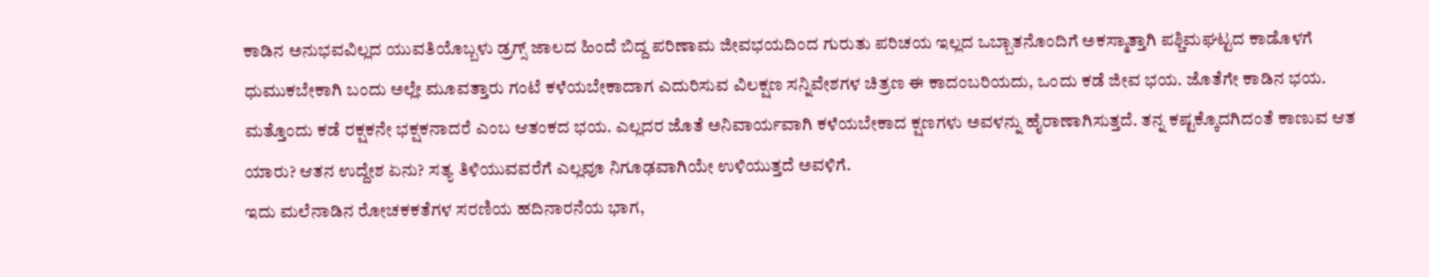ಕಾಡಿನ ಅನುಭವವಿಲ್ಲದ ಯುವತಿಯೊಬ್ಬಳು ಡ್ರಗ್ಸ್ ಜಾಲದ ಹಿಂದೆ ಬಿದ್ದ ಪರಿಣಾಮ ಜೀವಭಯದಿಂದ ಗುರುತು ಪರಿಚಯ ಇಲ್ಲದ ಒಬ್ಬಾತನೊಂದಿಗೆ ಅಕಸ್ಮಾತ್ತಾಗಿ ಪಶ್ಚಿಮಘಟ್ಟದ ಕಾಡೊಳಗೆ ಧುಮುಕಬೇಕಾಗಿ ಬಂದು ಅಲ್ಲೇ ಮೂವತ್ತಾರು ಗಂಟೆ ಕಳೆಯಬೇಕಾದಾಗ ಎದುರಿಸುವ ವಿಲಕ್ಷಣ ಸನ್ನಿವೇಶಗಳ ಚಿತ್ರಣ ಈ ಕಾದಂಬರಿಯದು, ಒಂದು ಕಡೆ ಜೀವ ಭಯ. ಜೊತೆಗೇ ಕಾಡಿನ ಭಯ. ಮತ್ತೊಂದು ಕಡೆ ರಕ್ಷಕನೇ ಭಕ್ಷಕನಾದರೆ ಎಂಬ ಆತಂಕದ ಭಯ. ಎಲ್ಲದರ ಜೊತೆ ಅನಿವಾರ್ಯವಾಗಿ ಕಳೆಯಬೇಕಾದ ಕ್ಷಣಗಳು ಅವಳನ್ನು ಹೈರಾಣಾಗಿಸುತ್ತದೆ. ತನ್ನ ಕಷ್ಟಕ್ಕೊದಗಿದಂತೆ ಕಾಣುವ ಆತ ಯಾರು? ಆತನ ಉದ್ದೇಶ ಏನು? ಸತ್ಯ ತಿಳಿಯುವವರೆಗೆ ಎಲ್ಲವೂ ನಿಗೂಢವಾಗಿಯೇ ಉಳಿಯುತ್ತದೆ ಅವಳಿಗೆ.
ಇದು ಮಲೆನಾಡಿನ ರೋಚಕಕತೆಗಳ ಸರಣಿಯ ಹದಿನಾರನೆಯ ಭಾಗ,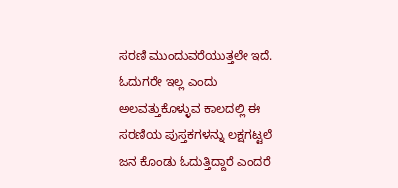ಸರಣಿ ಮುಂದುವರೆಯುತ್ತಲೇ ಇದೆ. ಓದುಗರೇ ಇಲ್ಲ ಎಂದು ಅಲವತ್ತುಕೊಳ್ಳುವ ಕಾಲದಲ್ಲಿ ಈ ಸರಣಿಯ ಪುಸ್ತಕಗಳನ್ನು ಲಕ್ಷಗಟ್ಟಲೆ ಜನ ಕೊಂಡು ಓದುತ್ತಿದ್ದಾರೆ ಎಂದರೆ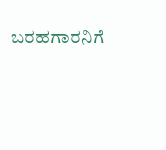ಬರಹಗಾರನಿಗೆ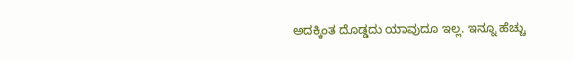ಅದಕ್ಕಿಂತ ದೊಡ್ಡದು ಯಾವುದೂ ಇಲ್ಲ. ಇನ್ನೂ ಹೆಚ್ಚು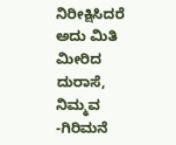ನಿರೀಕ್ಷಿಸಿದರೆ ಅದು ಮಿತಿ ಮೀರಿದ ದುರಾಸೆ,
ನಿಮ್ಮವ
-ಗಿರಿಮನೆ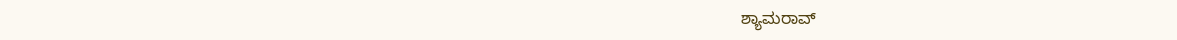ಶ್ಯಾಮರಾವ್